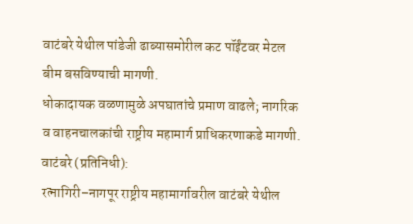वाटंबरे येथील पांडेजी ढाब्यासमोरील कट पॉईंटवर मेटल बीम बसविण्याची मागणी.
धोकादायक वळणामुळे अपघातांचे प्रमाण वाढले; नागरिक व वाहनचालकांची राष्ट्रीय महामार्ग प्राधिकरणाकडे मागणी.
वाटंबरे (प्रतिनिधी):
रत्नागिरी–नागपूर राष्ट्रीय महामार्गावरील वाटंबरे येथील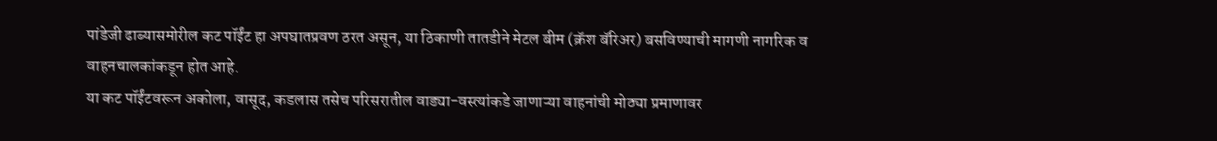पांडेजी ढाब्यासमोरील कट पॉईंट हा अपघातप्रवण ठरत असून, या ठिकाणी तातडीने मेटल बीम (क्रॅश बॅरिअर) बसविण्याची मागणी नागरिक व वाहनचालकांकडून होत आहे.
या कट पॉईंटवरून अकोला, वासूद, कडलास तसेच परिसरातील वाड्या-वस्त्यांकडे जाणाऱ्या वाहनांची मोठ्या प्रमाणावर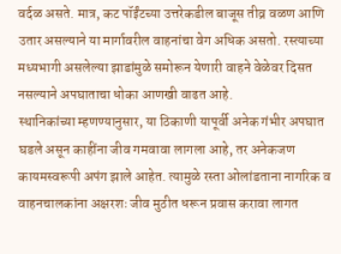वर्दळ असते. मात्र, कट पॉईंटच्या उत्तरेकडील बाजूस तीव्र वळण आणि उतार असल्याने या मार्गावरील वाहनांचा वेग अधिक असतो. रस्त्याच्या मध्यभागी असलेल्या झाडांमुळे समोरून येणारी वाहने वेळेवर दिसत नसल्याने अपघाताचा धोका आणखी वाढत आहे.
स्थानिकांच्या म्हणण्यानुसार, या ठिकाणी यापूर्वी अनेक गंभीर अपघात घडले असून काहींना जीव गमवावा लागला आहे, तर अनेकजण कायमस्वरूपी अपंग झाले आहेत. त्यामुळे रस्ता ओलांडताना नागरिक व वाहनचालकांना अक्षरशः जीव मुठीत धरून प्रवास करावा लागत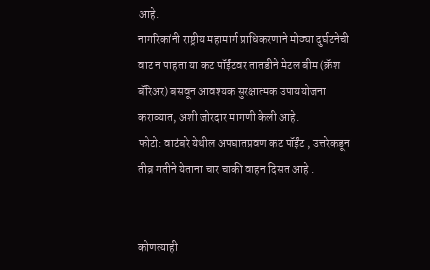आहे.
नागरिकांनी राष्ट्रीय महामार्ग प्राधिकरणाने मोठ्या दुर्घटनेची वाट न पाहता या कट पॉईंटवर तातडीने मेटल बीम (क्रॅश बॅरिअर) बसवून आवश्यक सुरक्षात्मक उपाययोजना कराव्यात, अशी जोरदार मागणी केली आहे.
फोटो: वाटंबरे येथील अपघातप्रवण कट पॉईंट , उत्तरेकडून तीव्र गतीने येताना चार चाकी वाहन दिसत आहे .


कोणत्याही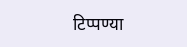टिप्पण्या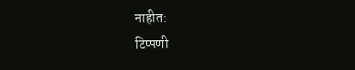नाहीत:
टिप्पणी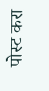पोस्ट करा